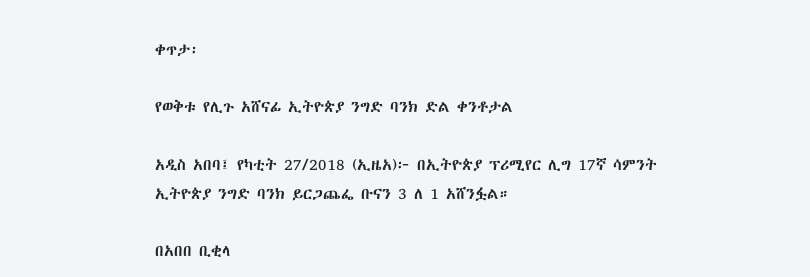ቀጥታ፡

የወቅቱ የሊጉ አሸናፊ ኢትዮጵያ ንግድ ባንክ ድል ቀንቶታል

አዲስ አበባ፤ የካቲት 27/2018 (ኢዜአ)፦ በኢትዮጵያ ፕሪሚየር ሊግ 17ኛ ሳምንት ኢትዮጵያ ንግድ ባንክ ይርጋጨፌ ቡናን 3 ለ 1 አሸንፏል።

በአበበ ቢቂላ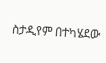ስታዲየም በተካሄደው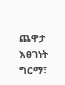ጨዋታ እፀገነት ግርማ፣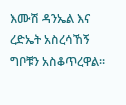እሙሽ ዳንኤል እና ረድኤት አስረሳኸኝ ግቦቹን አስቆጥረዋል።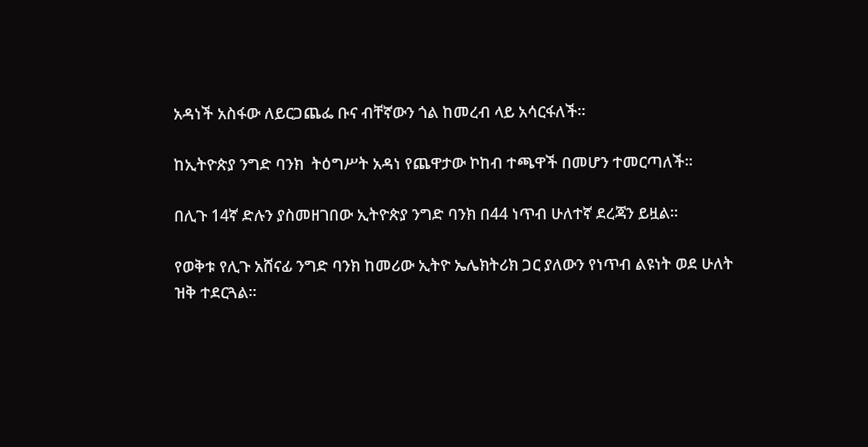አዳነች አስፋው ለይርጋጨፌ ቡና ብቸኛውን ጎል ከመረብ ላይ አሳርፋለች።

ከኢትዮጵያ ንግድ ባንክ  ትዕግሥት አዳነ የጨዋታው ኮከብ ተጫዋች በመሆን ተመርጣለች።

በሊጉ 14ኛ ድሉን ያስመዘገበው ኢትዮጵያ ንግድ ባንክ በ44 ነጥብ ሁለተኛ ደረጃን ይዟል።

የወቅቱ የሊጉ አሸናፊ ንግድ ባንክ ከመሪው ኢትዮ ኤሌክትሪክ ጋር ያለውን የነጥብ ልዩነት ወደ ሁለት ዝቅ ተደርጓል።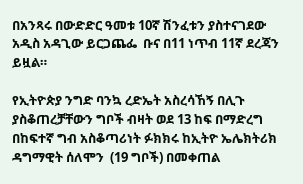በአንጻሩ በውድድር ዓመቱ 10ኛ ሽንፈቱን ያስተናገደው አዲስ አዳጊው ይርጋጨፌ  ቡና በ11 ነጥብ 11ኛ ደረጃን ይዟል።

የኢትዮጵያ ንግድ ባንኳ ረድኤት አስረሳኸኝ በሊጉ ያስቆጠረቻቸውን ግቦች ብዛት ወደ 13 ከፍ በማድረግ በከፍተኛ ግብ አስቆጣሪነት ፉክክሩ ከኢትዮ ኤሌክትሪክ ዳግማዊት ሰለሞን  (19 ግቦች) በመቀጠል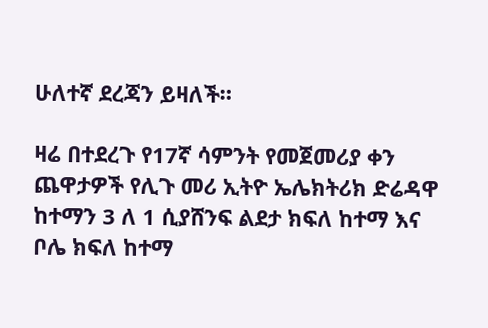ሁለተኛ ደረጃን ይዛለች።

ዛሬ በተደረጉ የ17ኛ ሳምንት የመጀመሪያ ቀን ጨዋታዎች የሊጉ መሪ ኢትዮ ኤሌክትሪክ ድሬዳዋ ከተማን 3 ለ 1 ሲያሸንፍ ልደታ ክፍለ ከተማ እና ቦሌ ክፍለ ከተማ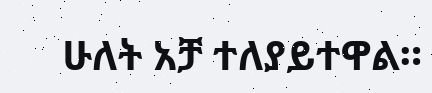ሁለት አቻ ተለያይተዋል።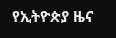የኢትዮጵያ ዜና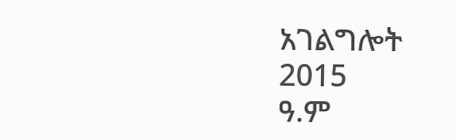አገልግሎት
2015
ዓ.ም